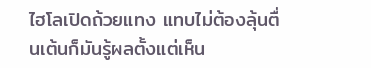ไฮโลเปิดถ้วยแทง แทบไม่ต้องลุ้นตื่นเต้นก็มันรู้ผลตั้งแต่เห็น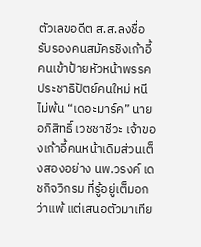ตัวเลขอดีต ส.ส.ลงชื่อรับรองคนสมัครชิงเก้าอี้ คนเข้าป้ายหัวหน้าพรรคประชาธิปัตย์คนใหม่ หนีไม่พ้น “เดอะมาร์ค” นายอภิสิทธิ์ เวชชาชีวะ เจ้าของเก้าอี้คนหน้าเดิมส่วนเต็งสองอย่าง นพ.วรงค์ เดชกิจวิกรม ที่รู้อยู่เต็มอกว่าแพ้ แต่เสนอตัวมาเทีย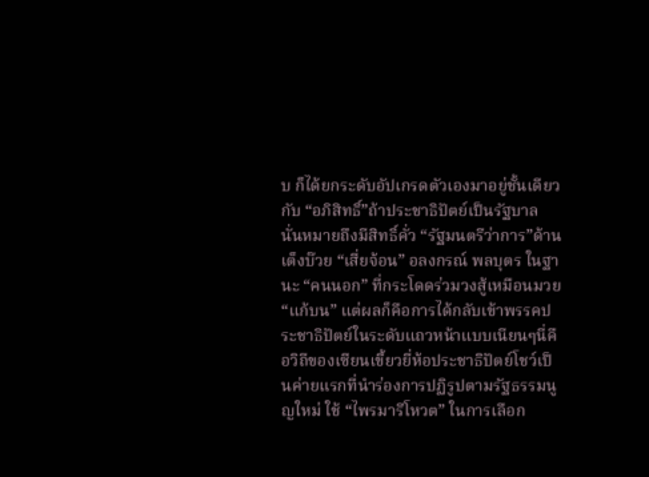บ ก็ได้ยกระดับอัปเกรดตัวเองมาอยู่ชั้นเดียวกับ “อภิสิทธิ์”ถ้าประชาธิปัตย์เป็นรัฐบาล นั่นหมายถึงมีสิทธิ์คั่ว “รัฐมนตรีว่าการ”ด้านเต็งบ๊วย “เสี่ยจ้อน” อลงกรณ์ พลบุตร ในฐานะ “คนนอก” ที่กระโดดร่วมวงสู้เหมือนมวย “แก้บน” แต่ผลก็คือการได้กลับเข้าพรรคประชาธิปัตย์ในระดับแถวหน้าแบบเนียนๆนี่คือวิถีของเซียนเขี้ยวยี่ห้อประชาธิปัตย์โชว์เป็นค่ายแรกที่นำร่องการปฏิรูปตามรัฐธรรมนูญใหม่ ใช้ “ไพรมารีโหวต” ในการเลือก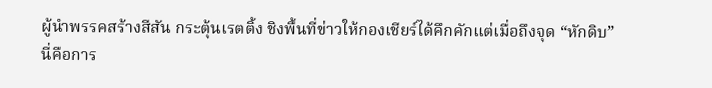ผู้นำพรรคสร้างสีสัน กระตุ้นเรตติ้ง ชิงพื้นที่ข่าวให้กองเชียร์ได้คึกคักแต่เมื่อถึงจุด “หักดิบ” นี่คือการ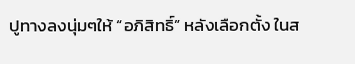ปูทางลงนุ่มๆให้ “อภิสิทธิ์” หลังเลือกตั้ง ในส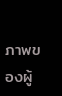ภาพของผู้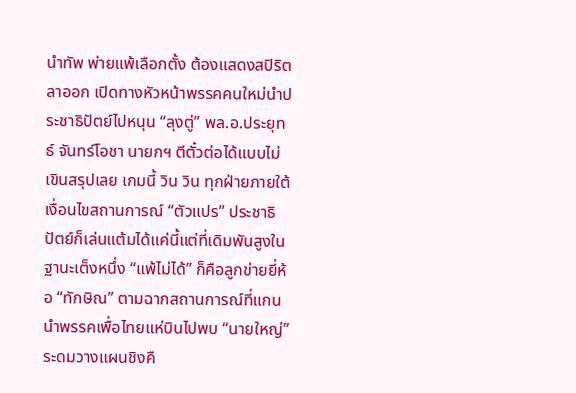นำทัพ พ่ายแพ้เลือกตั้ง ต้องแสดงสปิริตลาออก เปิดทางหัวหน้าพรรคคนใหม่นำประชาธิปัตย์ไปหนุน “ลุงตู่” พล.อ.ประยุทธ์ จันทร์โอชา นายกฯ ตีตั๋วต่อได้แบบไม่เขินสรุปเลย เกมนี้ วิน วิน ทุกฝ่ายภายใต้เงื่อนไขสถานการณ์ “ตัวแปร” ประชาธิปัตย์ก็เล่นแต้มได้แค่นี้แต่ที่เดิมพันสูงในฐานะเต็งหนึ่ง “แพ้ไม่ได้” ก็คือลูกข่ายยี่ห้อ “ทักษิณ” ตามฉากสถานการณ์ที่แกนนำพรรคเพื่อไทยแห่บินไปพบ “นายใหญ่” ระดมวางแผนชิงคื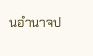นอำนาจป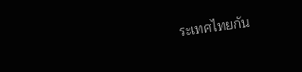ระเทศไทยกัน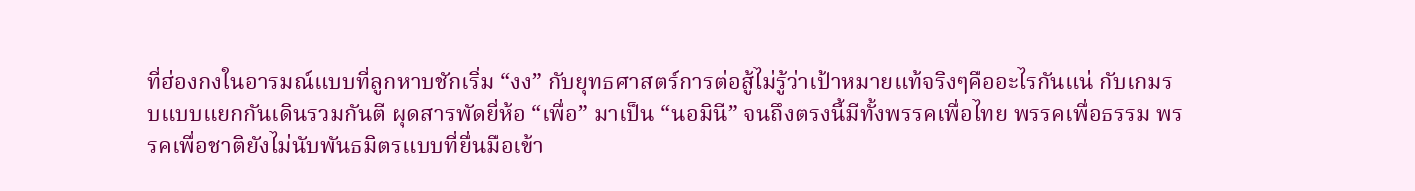ที่ฮ่องกงในอารมณ์แบบที่ลูกหาบชักเริ่ม “งง” กับยุทธศาสตร์การต่อสู้ไม่รู้ว่าเป้าหมายแท้จริงๆคืออะไรกันแน่ กับเกมรบแบบแยกกันเดินรวมกันตี ผุดสารพัดยี่ห้อ “เพื่อ” มาเป็น “นอมินี” จนถึงตรงนี้มีทั้งพรรคเพื่อไทย พรรคเพื่อธรรม พรรคเพื่อชาติยังไม่นับพันธมิตรแบบที่ยื่นมือเข้า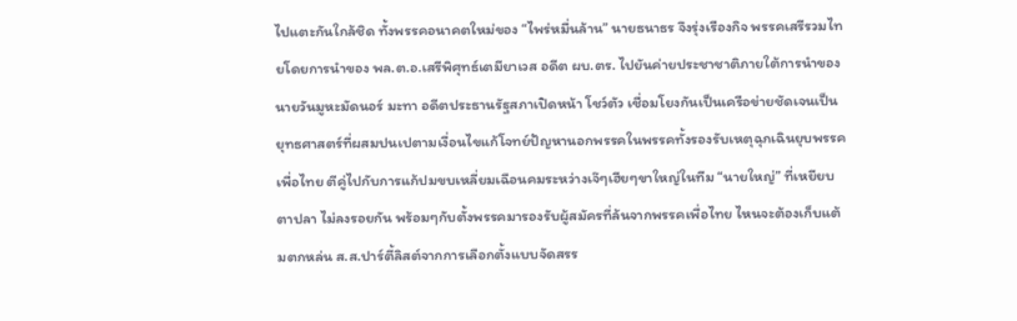ไปแตะกันใกล้ชิด ทั้งพรรคอนาคตใหม่ของ “ไพร่หมื่นล้าน” นายธนาธร จึงรุ่งเรืองกิจ พรรคเสรีรวมไทยโดยการนำของ พล.ต.อ.เสรีพิศุทธ์เตมียาเวส อดีต ผบ.ตร. ไปยันค่ายประชาชาติภายใต้การนำของนายวันมูหะมัดนอร์ มะทา อดีตประธานรัฐสภาเปิดหน้า โชว์ตัว เชื่อมโยงกันเป็นเครือข่ายชัดเจนเป็นยุทธศาสตร์ที่ผสมปนเปตามเงื่อนไขแก้โจทย์ปัญหานอกพรรคในพรรคทั้งรองรับเหตุฉุกเฉินยุบพรรคเพื่อไทย ตีคู่ไปกับการแก้ปมขบเหลี่ยมเฉือนคมระหว่างเจ๊ๆเฮียๆขาใหญ่ในทีม “นายใหญ่” ที่เหยียบตาปลา ไม่ลงรอยกัน พร้อมๆกับตั้งพรรคมารองรับผู้สมัครที่ล้นจากพรรคเพื่อไทย ไหนจะต้องเก็บแต้มตกหล่น ส.ส.ปาร์ตี้ลิสต์จากการเลือกตั้งแบบจัดสรร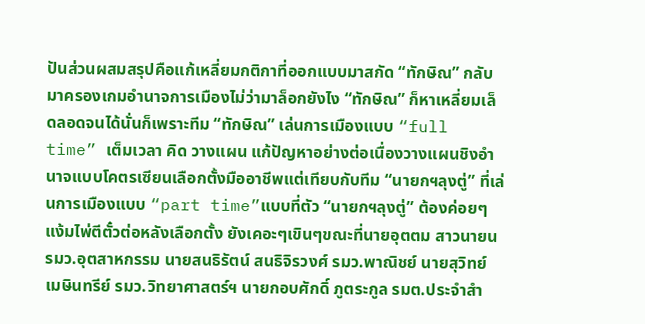ปันส่วนผสมสรุปคือแก้เหลี่ยมกติกาที่ออกแบบมาสกัด “ทักษิณ” กลับมาครองเกมอำนาจการเมืองไม่ว่ามาล็อกยังไง “ทักษิณ” ก็หาเหลี่ยมเล็ดลอดจนได้นั่นก็เพราะทีม “ทักษิณ” เล่นการเมืองแบบ “full time” เต็มเวลา คิด วางแผน แก้ปัญหาอย่างต่อเนื่องวางแผนชิงอำนาจแบบโคตรเซียนเลือกตั้งมืออาชีพแต่เทียบกับทีม “นายกฯลุงตู่” ที่เล่นการเมืองแบบ “part time”แบบที่ตัว “นายกฯลุงตู่” ต้องค่อยๆแง้มไพ่ตีตั๋วต่อหลังเลือกตั้ง ยังเคอะๆเขินๆขณะที่นายอุตตม สาวนายน รมว.อุตสาหกรรม นายสนธิรัตน์ สนธิจิรวงศ์ รมว.พาณิชย์ นายสุวิทย์ เมษินทรีย์ รมว.วิทยาศาสตร์ฯ นายกอบศักดิ์ ภูตระกูล รมต.ประจำสำ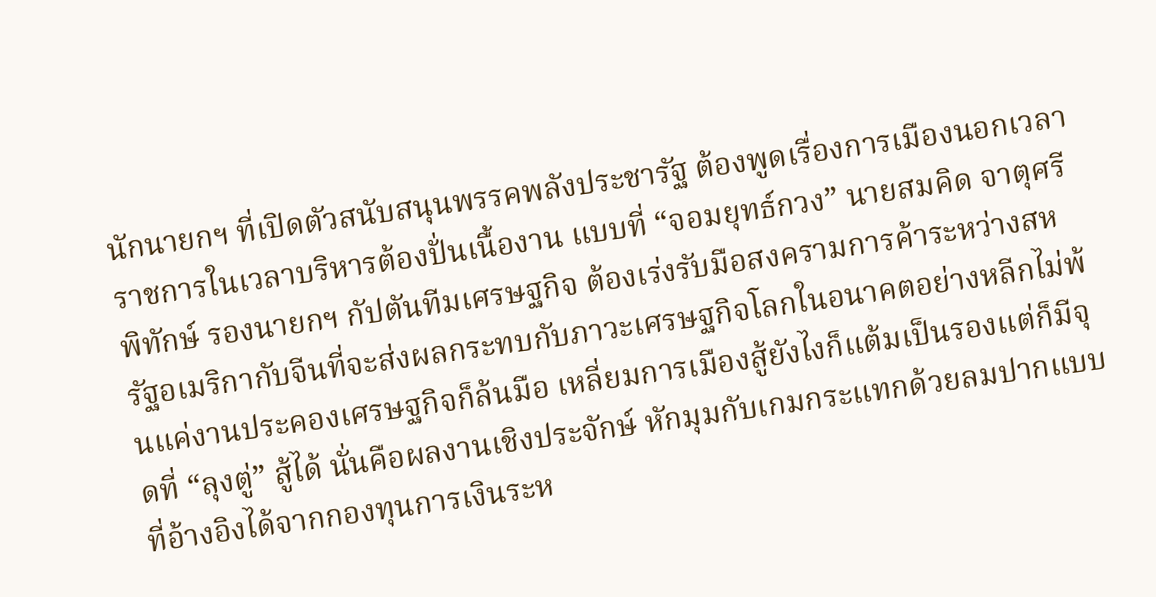นักนายกฯ ที่เปิดตัวสนับสนุนพรรคพลังประชารัฐ ต้องพูดเรื่องการเมืองนอกเวลาราชการในเวลาบริหารต้องปั่นเนื้องาน แบบที่ “จอมยุทธ์กวง” นายสมคิด จาตุศรีพิทักษ์ รองนายกฯ กัปตันทีมเศรษฐกิจ ต้องเร่งรับมือสงครามการค้าระหว่างสหรัฐอเมริกากับจีนที่จะส่งผลกระทบกับภาวะเศรษฐกิจโลกในอนาคตอย่างหลีกไม่พ้นแค่งานประคองเศรษฐกิจก็ล้นมือ เหลี่ยมการเมืองสู้ยังไงก็แต้มเป็นรองแต่ก็มีจุดที่ “ลุงตู่” สู้ได้ นั่นคือผลงานเชิงประจักษ์ หักมุมกับเกมกระแทกด้วยลมปากแบบที่อ้างอิงได้จากกองทุนการเงินระห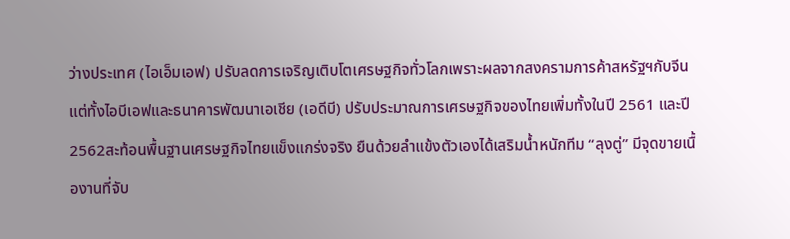ว่างประเทศ (ไอเอ็มเอฟ) ปรับลดการเจริญเติบโตเศรษฐกิจทั่วโลกเพราะผลจากสงครามการค้าสหรัฐฯกับจีน แต่ทั้งไอบีเอฟและธนาคารพัฒนาเอเชีย (เอดีบี) ปรับประมาณการเศรษฐกิจของไทยเพิ่มทั้งในปี 2561 และปี 2562สะท้อนพื้นฐานเศรษฐกิจไทยแข็งแกร่งจริง ยืนด้วยลำแข้งตัวเองได้เสริมน้ำหนักทีม “ลุงตู่” มีจุดขายเนื้องานที่จับ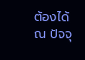ต้องได้ ณ ปัจจุ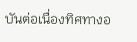บันต่อเนื่องทิศทางอ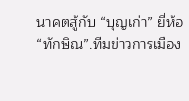นาคตสู้กับ “บุญเก่า” ยี่ห้อ “ทักษิณ”.ทีมข่าวการเมือง